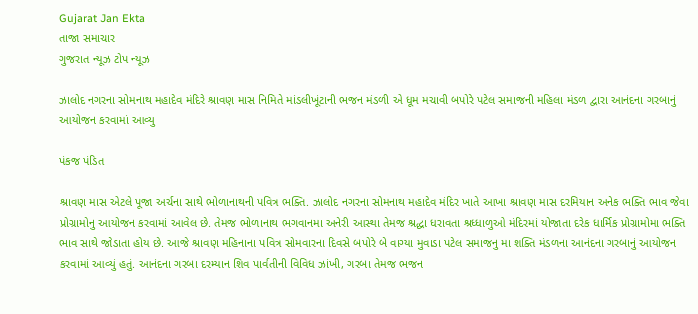Gujarat Jan Ekta
તાજા સમાચાર
ગુજરાત ન્યૂઝ ટોપ ન્યૂઝ

ઝાલોદ નગરના સોમનાથ મહાદેવ મંદિરે શ્રાવણ માસ નિમિતે માંડલીખૂંટાની ભજન મંડળી એ ધૂમ મચાવી બપોરે પટેલ સમાજની મહિલા મંડળ દ્વારા આનંદના ગરબાનું આયોજન કરવામાં આવ્યુ

પંકજ પંડિત

શ્રાવણ માસ એટલે પૂજા અર્ચના સાથે ભોળાનાથની પવિત્ર ભક્તિ. ઝાલોદ નગરના સોમનાથ મહાદેવ મંદિર ખાતે આખા શ્રાવણ માસ દરમિયાન અનેક ભક્તિ ભાવ જેવા પ્રોગ્રામોનુ આયોજન કરવામાં આવેલ છે. તેમજ ભોળાનાથ ભગવાનમા અનેરી આસ્થા તેમજ શ્રદ્ધા ધરાવતા શ્રધ્ધાળુઓ મંદિરમાં યોજાતા દરેક ધાર્મિક પ્રોગ્રામોમા ભક્તિ ભાવ સાથે જોડાતા હોય છે. આજે શ્રાવણ મહિનાના પવિત્ર સોમવારના દિવસે બપોરે બે વાગ્યા મુવાડા પટેલ સમાજનુ મા શક્તિ મંડળના આનંદના ગરબાનું આયોજન કરવામાં આવ્યું હતું. આનંદના ગરબા દરમ્યાન શિવ પાર્વતીની વિવિધ ઝાંખી, ગરબા તેમજ ભજન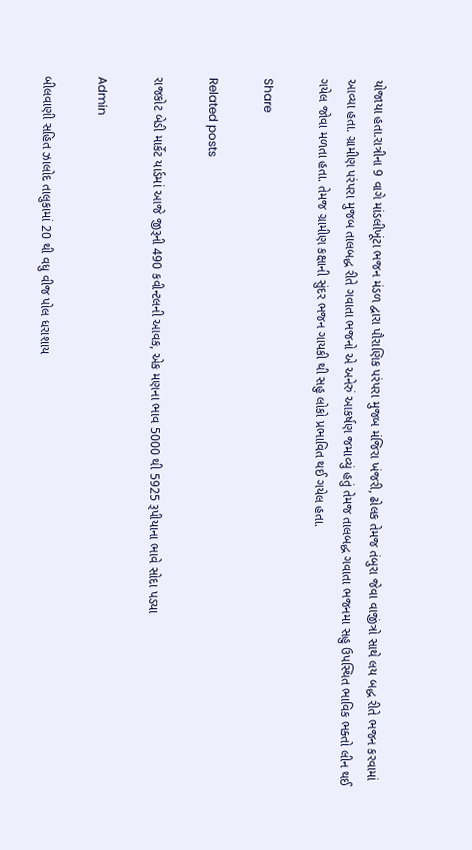યોજાયા હતા.રાત્રીના 9 વાગે માંડલીખૂંટા ભજન મંડળ દ્વારા પૌરાણિક પરંપરા મુજબ મંજિરા ખંજરી, ઢોલક તેમજ તંબુરા જેવા વાજીંત્રો સાથે લય બદ્ધ રીતે ભજન કરવામાં આવ્યા હતા. ગ્રામીણ પરંપરા મુજબ તાલબદ્ધ રીતે ગવાતા ભજનો એ અનેરું આકર્ષણ જમાવ્યું હતું તેમજ તાલબદ્ધ ગવાતા ભજનમા સહુ ઉપસ્થિત ભાવિક ભક્તો લીન થઈ ગયેલ જોવા મળતા હતા. તેમજ ગ્રામીણ કક્ષાની સુંદર ભજન ગાયકી થી સહુ લોકો પ્રભાવિત થઈ ગયેલ હતા.

Share

Related posts

રાજકોટ બેડી માર્કેટ યાર્ડમાં આજે જીરૂની 490 કવીન્‍ટલની આવક, એક મણના ભાવ 5000 થી 5925 રૂપીયાના ભાવે સોદા પડયા

Admin

બીલવાણી સહિત ઝાલોદ તાલુકામાં 20 થી વધુ વીજ પોલ ધરાશાય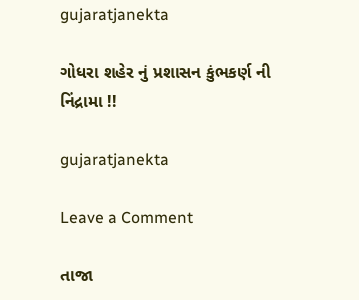gujaratjanekta

ગોધરા શહેર નું પ્રશાસન કુંભકર્ણ ની નિંદ્રામા !!

gujaratjanekta

Leave a Comment

તાજા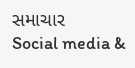સમાચાર
Social media &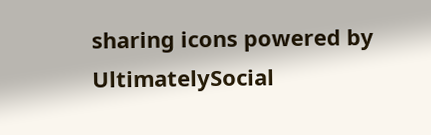sharing icons powered by UltimatelySocial